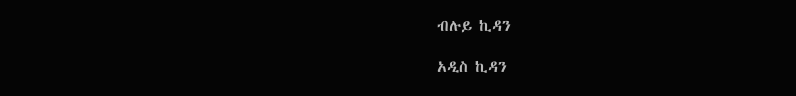ብሉይ ኪዳን

አዲስ ኪዳን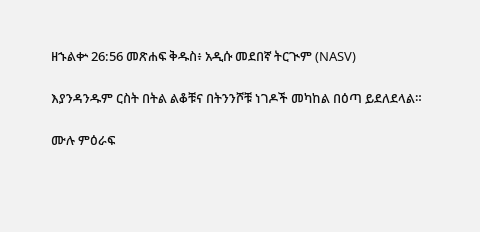ዘኁልቍ 26:56 መጽሐፍ ቅዱስ፥ አዲሱ መደበኛ ትርጒም (NASV)

እያንዳንዱም ርስት በትል ልቆቹና በትንንሾቹ ነገዶች መካከል በዕጣ ይደለደላል።

ሙሉ ምዕራፍ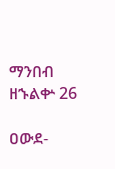ማንበብ ዘኁልቍ 26

ዐውደ-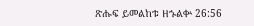ጽሑፍ ይመልከቱ ዘኁልቍ 26:56